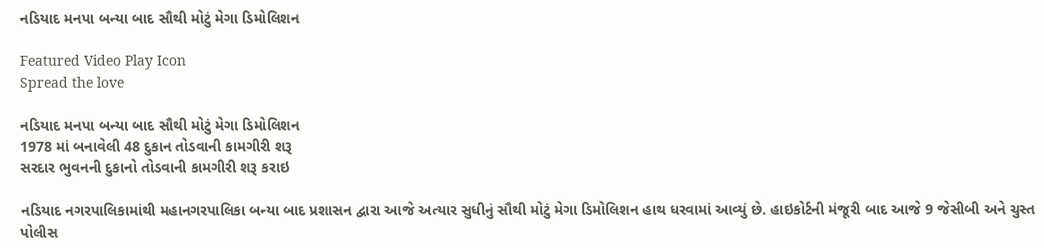નડિયાદ મનપા બન્યા બાદ સૌથી મોટું મેગા ડિમોલિશન

Featured Video Play Icon
Spread the love

નડિયાદ મનપા બન્યા બાદ સૌથી મોટું મેગા ડિમોલિશન
1978 માં બનાવેલી 48 દુકાન તોડવાની કામગીરી શરૂ
સરદાર ભુવનની દુકાનો તોડવાની કામગીરી શરૂ કરાઇ

નડિયાદ નગરપાલિકામાંથી મહાનગરપાલિકા બન્યા બાદ પ્રશાસન દ્વારા આજે અત્યાર સુધીનું સૌથી મોટું મેગા ડિમોલિશન હાથ ધરવામાં આવ્યું છે. હાઇકોર્ટની મંજૂરી બાદ આજે 9 જેસીબી અને ચુસ્ત પોલીસ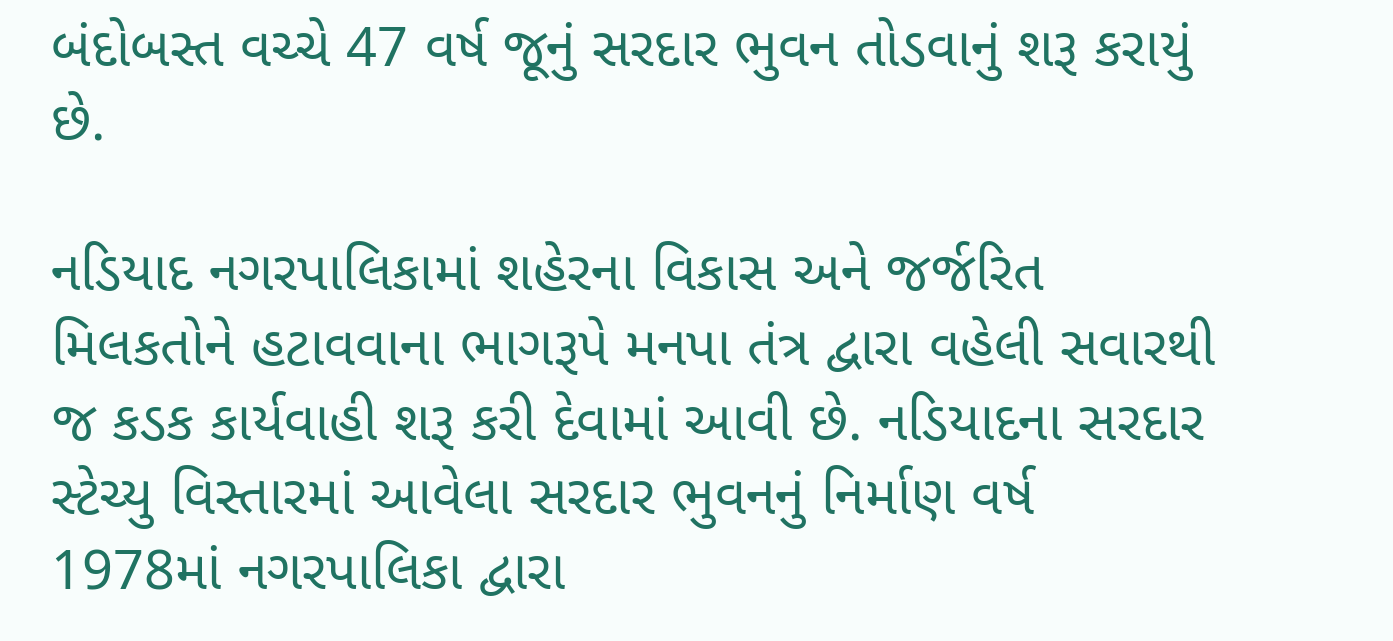બંદોબસ્ત વચ્ચે 47 વર્ષ જૂનું સરદાર ભુવન તોડવાનું શરૂ કરાયું છે.

નડિયાદ નગરપાલિકામાં શહેરના વિકાસ અને જર્જરિત મિલકતોને હટાવવાના ભાગરૂપે મનપા તંત્ર દ્વારા વહેલી સવારથી જ કડક કાર્યવાહી શરૂ કરી દેવામાં આવી છે. નડિયાદના સરદાર સ્ટેચ્યુ વિસ્તારમાં આવેલા સરદાર ભુવનનું નિર્માણ વર્ષ 1978માં નગરપાલિકા દ્વારા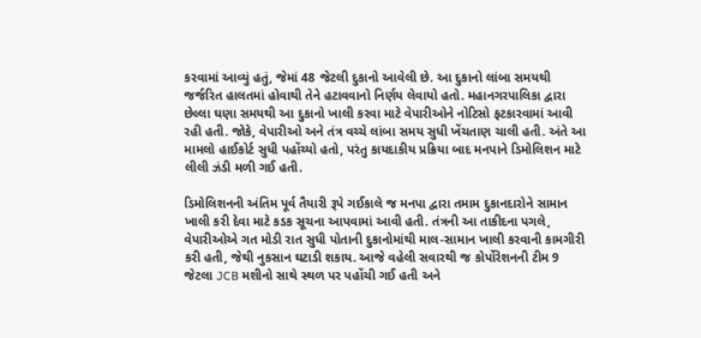કરવામાં આવ્યું હતું, જેમાં 48 જેટલી દુકાનો આવેલી છે. આ દુકાનો લાંબા સમયથી જર્જરિત હાલતમાં હોવાથી તેને હટાવવાનો નિર્ણય લેવાયો હતો. મહાનગરપાલિકા દ્વારા છેલ્લા ઘણા સમયથી આ દુકાનો ખાલી કરવા માટે વેપારીઓને નોટિસો ફટકારવામાં આવી રહી હતી. જોકે, વેપારીઓ અને તંત્ર વચ્ચે લાંબા સમય સુધી ખેંચતાણ ચાલી હતી. અંતે આ મામલો હાઈકોર્ટ સુધી પહોંચ્યો હતો, પરંતુ કાયદાકીય પ્રક્રિયા બાદ મનપાને ડિમોલિશન માટે લીલી ઝંડી મળી ગઈ હતી.

ડિમોલિશનની અંતિમ પૂર્વ તૈયારી રૂપે ગઈકાલે જ મનપા દ્વારા તમામ દુકાનદારોને સામાન ખાલી કરી દેવા માટે કડક સૂચના આપવામાં આવી હતી. તંત્રની આ તાકીદના પગલે, વેપારીઓએ ગત મોડી રાત સુધી પોતાની દુકાનોમાંથી માલ-સામાન ખાલી કરવાની કામગીરી કરી હતી, જેથી નુકસાન ઘટાડી શકાય. આજે વહેલી સવારથી જ કોર્પોરેશનની ટીમ 9 જેટલા JCB મશીનો સાથે સ્થળ પર પહોંચી ગઈ હતી અને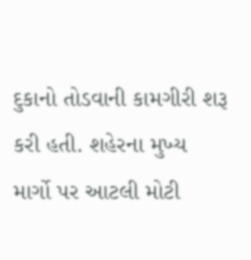દુકાનો તોડવાની કામગીરી શરૂ કરી હતી. શહેરના મુખ્ય માર્ગો પર આટલી મોટી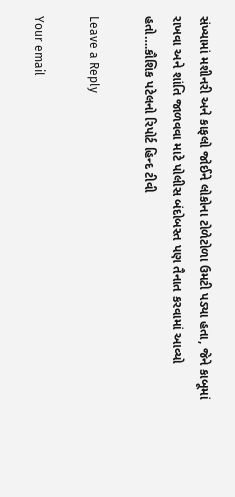સંખ્યામાં મશીનરી અને કાફલો જોઈને લોકોના ટોળેટોળા ઉમટી પડ્યા હતા, જેને કાબૂમાં રાખવા અને શાંતિ જાળવવા માટે પોલીસ બંદોબસ્ત પણ તૈનાત કરવામાં આવ્યો હતો….કૌશિક પટેલનો રિપોર્ટ હિન્દ ટીવી

Leave a Reply

Your email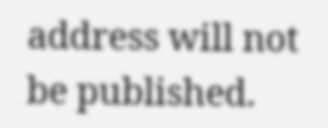address will not be published.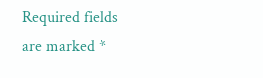Required fields are marked *